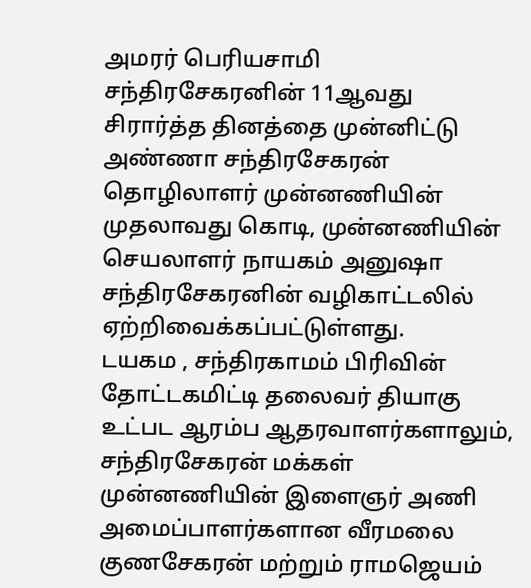அமரர் பெரியசாமி சந்திரசேகரனின் 11ஆவது சிரார்த்த தினத்தை முன்னிட்டு அண்ணா சந்திரசேகரன் தொழிலாளர் முன்னணியின் முதலாவது கொடி, முன்னணியின் செயலாளர் நாயகம் அனுஷா சந்திரசேகரனின் வழிகாட்டலில் ஏற்றிவைக்கப்பட்டுள்ளது.
டயகம , சந்திரகாமம் பிரிவின் தோட்டகமிட்டி தலைவர் தியாகு உட்பட ஆரம்ப ஆதரவாளர்களாலும், சந்திரசேகரன் மக்கள் முன்னணியின் இளைஞர் அணி அமைப்பாளர்களான வீரமலை குணசேகரன் மற்றும் ராமஜெயம்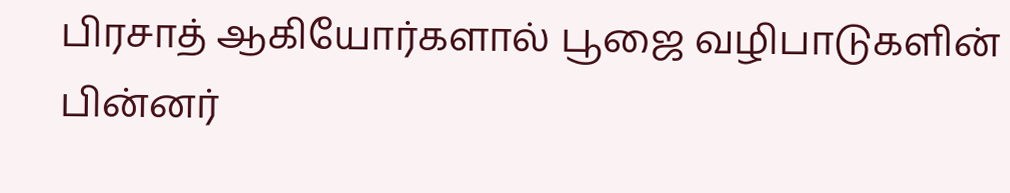பிரசாத் ஆகியோர்களால் பூஜை வழிபாடுகளின் பின்னர்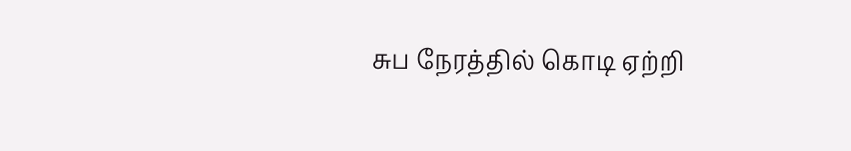சுப நேரத்தில் கொடி ஏற்றி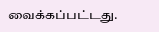வைக்கப்பட்டது.